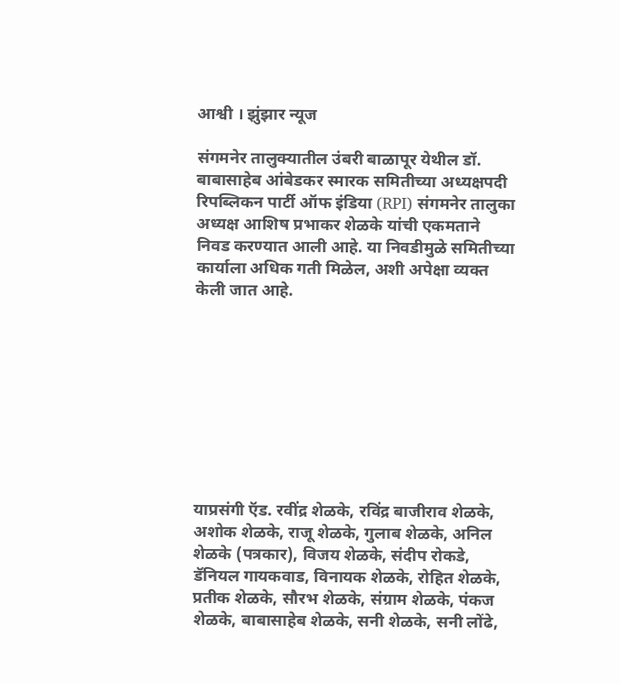आश्वी । झुंझार न्यूज

संगमनेर तालुक्यातील उंबरी बाळापूर येथील डॉ. बाबासाहेब आंबेडकर स्मारक समितीच्या अध्यक्षपदी रिपब्लिकन पार्टी ऑफ इंडिया (RPI) संगमनेर तालुका अध्यक्ष आशिष प्रभाकर शेळके यांची एकमताने निवड करण्यात आली आहे. या निवडीमुळे समितीच्या कार्याला अधिक गती मिळेल, अशी अपेक्षा व्यक्त केली जात आहे.









याप्रसंगी ऍड. रवींद्र शेळके, रविंद्र बाजीराव शेळके, अशोक शेळके, राजू शेळके, गुलाब शेळके, अनिल शेळके (पत्रकार), विजय शेळके, संदीप रोकडे, डॅनियल गायकवाड, विनायक शेळके, रोहित शेळके, प्रतीक शेळके, सौरभ शेळके, संग्राम शेळके, पंकज शेळके, बाबासाहेब शेळके, सनी शेळके, सनी लोंढे,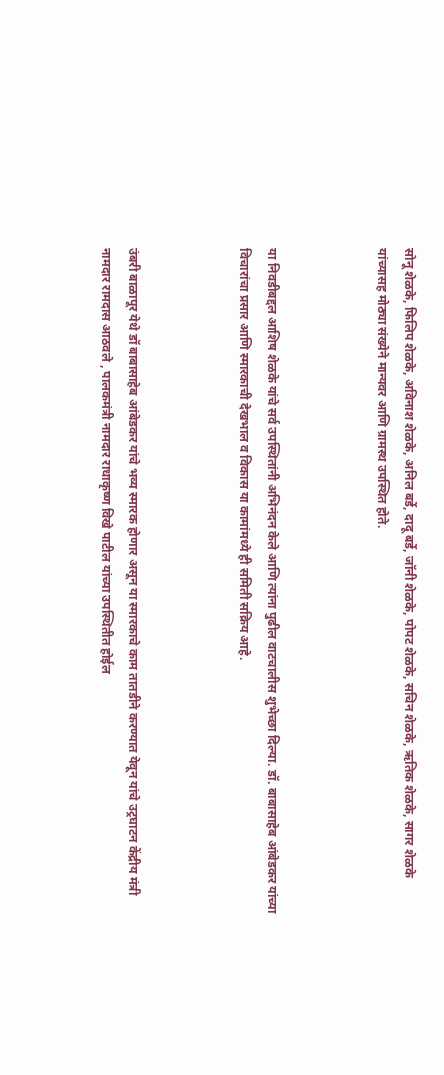सोनू शेळके, फिलिप शेळके, अविनाश शेळके, अनिल बर्डे, दादू बर्डे, जॉनी शेळके, पोपट शेळके, सचिन शेळके, ऋतिक शेळके, सागर शेळके यांच्यासह मोठ्या संख्येने मान्यवर आणि ग्रामस्थ उपस्थित होते.



या निवडीबद्दल आशिष शेळके यांचे सर्व उपस्थितांनी अभिनंदन केले आणि त्यांना पुढील वाटचालीस शुभेच्छा दिल्या. डॉ. बाबासाहेब आंबेडकर यांच्या विचारांचा प्रसार आणि स्मारकाची देखभाल व विकास या कामांमध्ये ही समिती सक्रिय आहे.



उंबरी बाळापूर येथे डॉ बाबासाहेब आंबेडकर यांचे भव्य स्मारक होणार असून या स्मारकाचे काम तातडीने करण्यात येवून यांचे उट्रघाटन केंद्रीय मंत्री नामदार रामदास आठवले , पालकमंत्री नामदार राधाकृष्ण विखे पाटील यांच्या उपस्थितीत होईल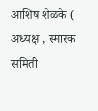आशिष शेळके ( अध्यक्ष , स्मारक समिती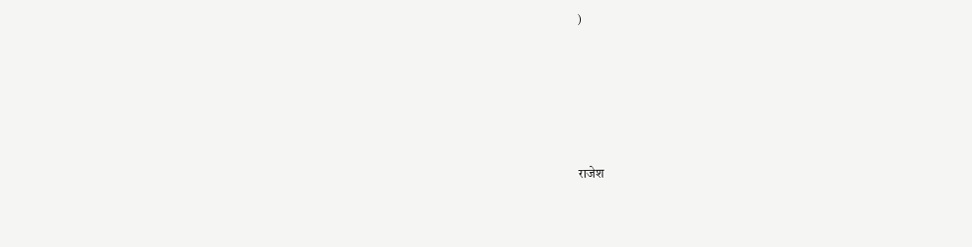)







राजेश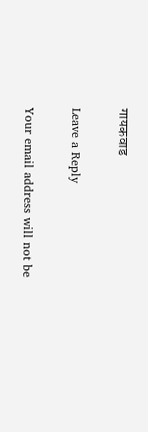गायकवाड

Leave a Reply

Your email address will not be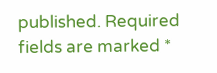published. Required fields are marked *